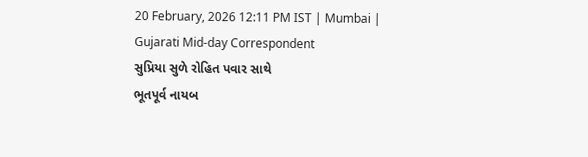20 February, 2026 12:11 PM IST | Mumbai | Gujarati Mid-day Correspondent
સુપ્રિયા સુળે રોહિત પવાર સાથે
ભૂતપૂર્વ નાયબ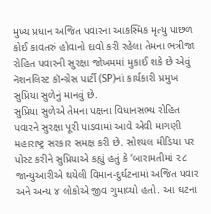મુખ્ય પ્રધાન અજિત પવારના આકસ્મિક મૃત્યુ પાછળ કોઈ કાવતરું હોવાનો દાવો કરી રહેલા તેમના ભત્રીજા રોહિત પવારની સુરક્ષા જોખમમાં મુકાઈ શકે છે એવું નૅશનલિસ્ટ કૉન્ગ્રેસ પાર્ટી (SP)નાં કાર્યકારી પ્રમુખ સુપ્રિયા સુળેનું માનવું છે.
સુપ્રિયા સુળેએ તેમના પક્ષના વિધાનસભ્ય રોહિત પવારને સુરક્ષા પૂરી પાડવામાં આવે એવી માગણી મહારાષ્ટ્ર સરકાર સમક્ષ કરી છે. સોશ્યલ મીડિયા પર પોસ્ટ કરીને સુપ્રિયાએ કહ્યું હતું કે ‘બારામતીમાં ૨૮ જાન્યુઆરીએ થયેલી વિમાન-દુર્ઘટનામાં અજિત પવાર અને અન્ય ૪ લોકોએ જીવ ગુમાવ્યો હતો. આ ઘટના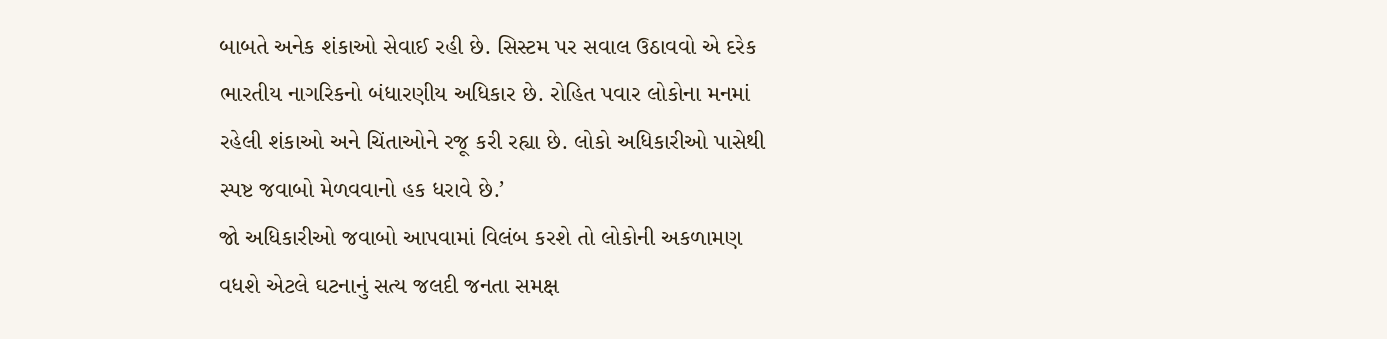બાબતે અનેક શંકાઓ સેવાઈ રહી છે. સિસ્ટમ પર સવાલ ઉઠાવવો એ દરેક ભારતીય નાગરિકનો બંધારણીય અધિકાર છે. રોહિત પવાર લોકોના મનમાં રહેલી શંકાઓ અને ચિંતાઓને રજૂ કરી રહ્યા છે. લોકો અધિકારીઓ પાસેથી સ્પષ્ટ જવાબો મેળવવાનો હક ધરાવે છે.’
જો અધિકારીઓ જવાબો આપવામાં વિલંબ કરશે તો લોકોની અકળામણ વધશે એટલે ઘટનાનું સત્ય જલદી જનતા સમક્ષ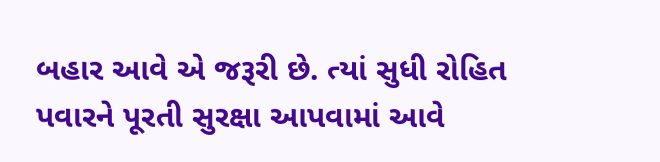બહાર આવે એ જરૂરી છે. ત્યાં સુધી રોહિત પવારને પૂરતી સુરક્ષા આપવામાં આવે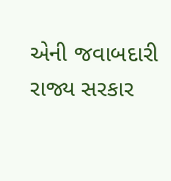એની જવાબદારી રાજ્ય સરકાર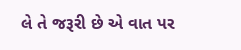લે તે જરૂરી છે એ વાત પર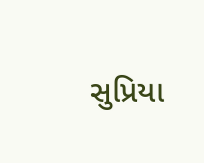સુપ્રિયા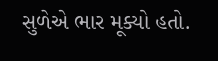સુળેએ ભાર મૂક્યો હતો.